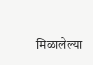मिळालेल्या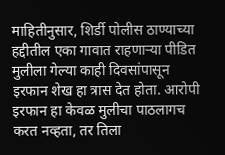माहितीनुसार, शिर्डी पोलीस ठाण्याच्या हद्दीतील एका गावात राहणाऱ्या पीडित मुलीला गेल्या काही दिवसांपासून इरफान शेख हा त्रास देत होता. आरोपी इरफान हा केवळ मुलीचा पाठलागच करत नव्हता, तर तिला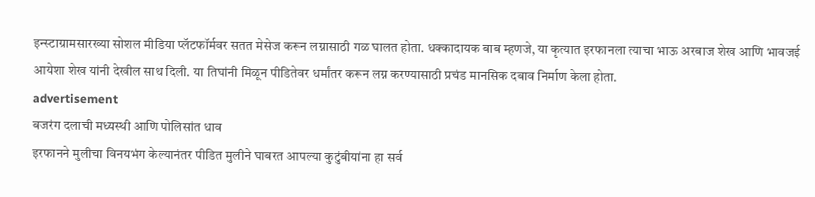इन्स्टाग्रामसारख्या सोशल मीडिया प्लॅटफॉर्मवर सतत मेसेज करून लग्नासाठी गळ घालत होता. धक्कादायक बाब म्हणजे, या कृत्यात इरफानला त्याचा भाऊ अरबाज शेख आणि भावजई आयेशा शेख यांनी देखील साथ दिली. या तिघांनी मिळून पीडितेवर धर्मांतर करून लग्न करण्यासाठी प्रचंड मानसिक दबाव निर्माण केला होता.
advertisement
बजरंग दलाची मध्यस्थी आणि पोलिसांत धाव
इरफानने मुलीचा विनयभंग केल्यानंतर पीडित मुलीने घाबरत आपल्या कुटुंबीयांना हा सर्व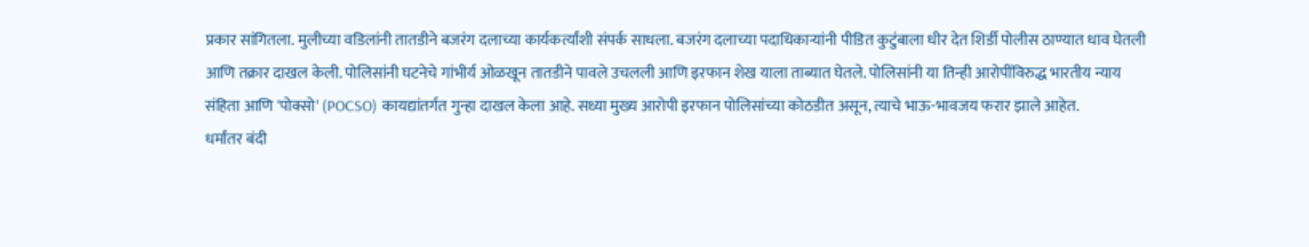प्रकार सांगितला. मुलीच्या वडिलांनी तातडीने बजरंग दलाच्या कार्यकर्त्यांशी संपर्क साधला. बजरंग दलाच्या पदाधिकाऱ्यांनी पीडित कुटुंबाला धीर देत शिर्डी पोलीस ठाण्यात धाव घेतली आणि तक्रार दाखल केली. पोलिसांनी घटनेचे गांभीर्य ओळखून तातडीने पावले उचलली आणि इरफान शेख याला ताब्यात घेतले. पोलिसांनी या तिन्ही आरोपींविरुद्ध भारतीय न्याय संहिता आणि 'पोक्सो' (POCSO) कायद्यांतर्गत गुन्हा दाखल केला आहे. सध्या मुख्य आरोपी इरफान पोलिसांच्या कोठडीत असून, त्याचे भाऊ-भावजय फरार झाले आहेत.
धर्मांतर बंदी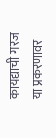कायद्याची गरज
या प्रकरणावर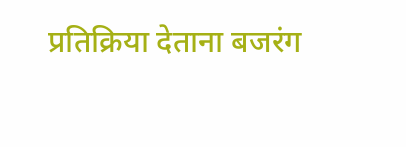प्रतिक्रिया देताना बजरंग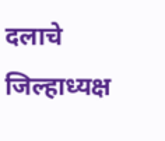दलाचे जिल्हाध्यक्ष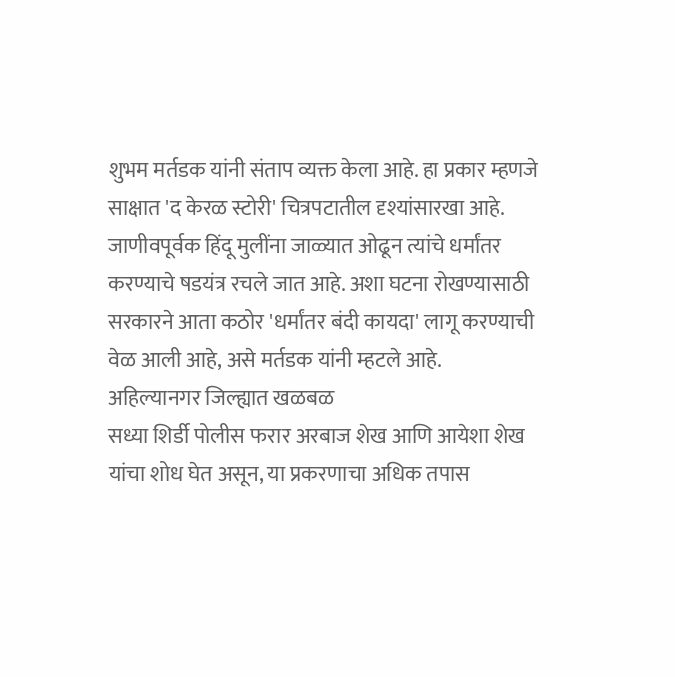शुभम मर्तडक यांनी संताप व्यक्त केला आहे. हा प्रकार म्हणजे साक्षात 'द केरळ स्टोरी' चित्रपटातील दृश्यांसारखा आहे. जाणीवपूर्वक हिंदू मुलींना जाळ्यात ओढून त्यांचे धर्मांतर करण्याचे षडयंत्र रचले जात आहे. अशा घटना रोखण्यासाठी सरकारने आता कठोर 'धर्मांतर बंदी कायदा' लागू करण्याची वेळ आली आहे, असे मर्तडक यांनी म्हटले आहे.
अहिल्यानगर जिल्ह्यात खळबळ
सध्या शिर्डी पोलीस फरार अरबाज शेख आणि आयेशा शेख यांचा शोध घेत असून, या प्रकरणाचा अधिक तपास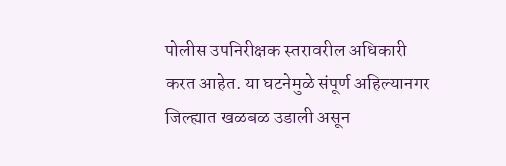पोलीस उपनिरीक्षक स्तरावरील अधिकारी करत आहेत. या घटनेमुळे संपूर्ण अहिल्यानगर जिल्ह्यात खळबळ उडाली असून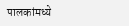पालकांमध्ये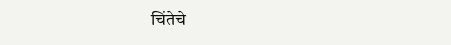चिंतेचे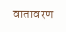वातावरण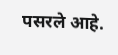पसरले आहे.